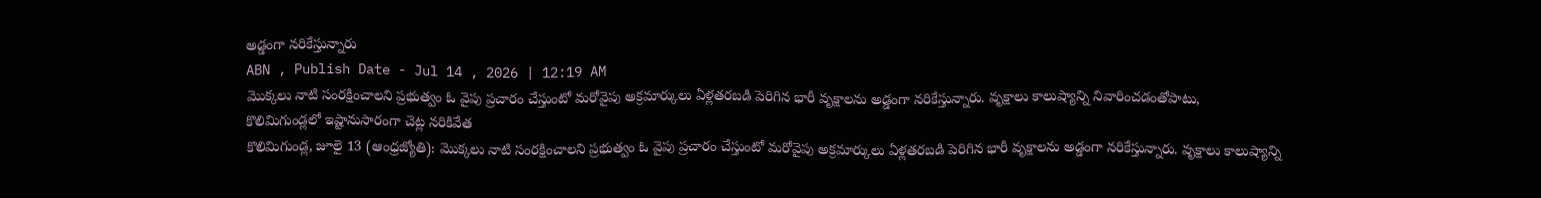అడ్డంగా నరికేస్తున్నారు
ABN , Publish Date - Jul 14 , 2026 | 12:19 AM
మొక్కలు నాటి సంరక్షించాలని ప్రభుత్వం ఓ వైపు ప్రచారం చేస్తుంటో మరోవైపు అక్రమార్కులు ఏళ్లతరబడి పెరిగిన భారీ వృక్షాలను అడ్డంగా నరికేస్తున్నారు. వృక్షాలు కాలుష్యాన్ని నివారించడంతోపాటు,
కొలిమిగుండ్లలో ఇష్టానుసారంగా చెట్ల నరికివేత
కొలిమిగుండ్ల, జూలై 13 (ఆంధ్రజ్యోతి): మొక్కలు నాటి సంరక్షించాలని ప్రభుత్వం ఓ వైపు ప్రచారం చేస్తుంటో మరోవైపు అక్రమార్కులు ఏళ్లతరబడి పెరిగిన భారీ వృక్షాలను అడ్డంగా నరికేస్తున్నారు. వృక్షాలు కాలుష్యాన్ని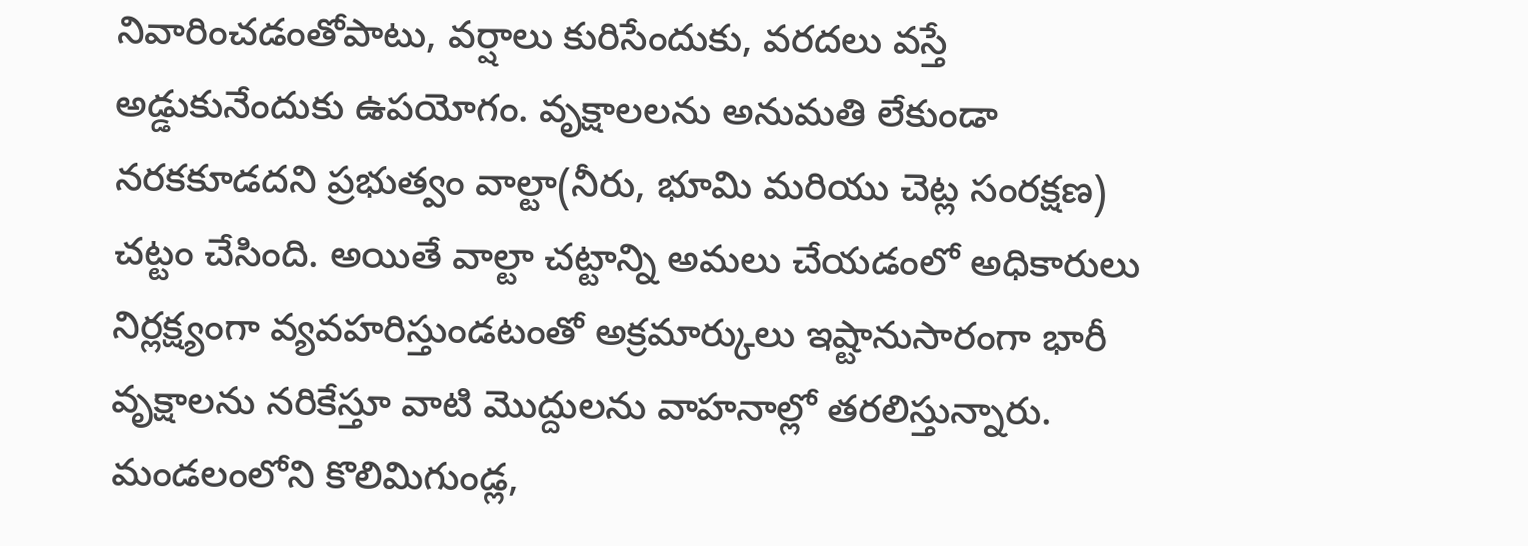నివారించడంతోపాటు, వర్షాలు కురిసేందుకు, వరదలు వస్తే అడ్డుకునేందుకు ఉపయోగం. వృక్షాలలను అనుమతి లేకుండా నరకకూడదని ప్రభుత్వం వాల్టా(నీరు, భూమి మరియు చెట్ల సంరక్షణ) చట్టం చేసింది. అయితే వాల్టా చట్టాన్ని అమలు చేయడంలో అధికారులు నిర్లక్ష్యంగా వ్యవహరిస్తుండటంతో అక్రమార్కులు ఇష్టానుసారంగా భారీ వృక్షాలను నరికేస్తూ వాటి మొద్దులను వాహనాల్లో తరలిస్తున్నారు. మండలంలోని కొలిమిగుండ్ల,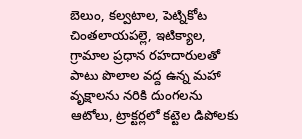బెలుం, కల్వటాల, పెట్నికోట చింతలాయపల్లె, ఇటిక్యాల, గ్రామాల ప్రధాన రహదారులతో పాటు పొలాల వద్ద ఉన్న మహా వృక్షాలను నరికి దుంగలను ఆటోలు, ట్రాక్టర్లలో కట్టెల డిపోలకు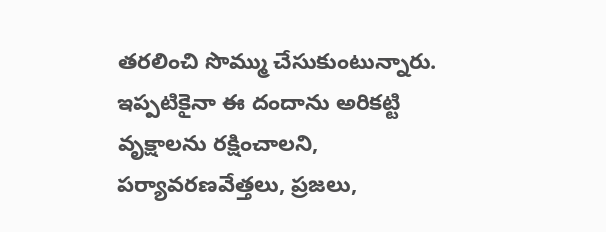తరలించి సొమ్ము చేసుకుంటున్నారు. ఇప్పటికైనా ఈ దందాను అరికట్టి వృక్షాలను రక్షించాలని, పర్యావరణవేత్తలు, ప్రజలు,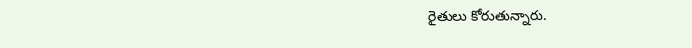రైతులు కోరుతున్నారు.